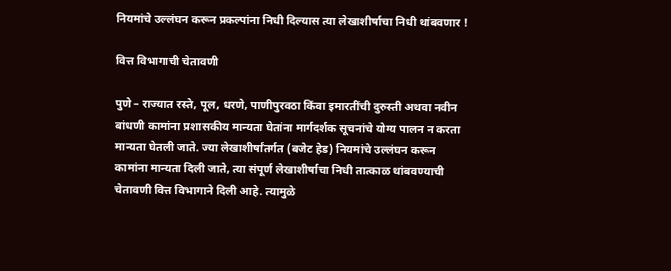नियमांचे उल्लंघन करून प्रकल्पांना निधी दिल्यास त्या लेखाशीर्षाचा निधी थांबवणार !

वित्त विभागाची चेतावणी

पुणे – राज्यात रस्ते, पूल, धरणे, पाणीपुरवठा किंवा इमारतींची दुरुस्ती अथवा नवीन बांधणी कामांना प्रशासकीय मान्यता घेतांना मार्गदर्शक सूचनांचे योग्य पालन न करता मान्यता घेतली जाते. ज्या लेखाशीर्षांतर्गत (बजेट हेड) नियमांचे उल्लंघन करून कामांना मान्यता दिली जाते, त्या संपूर्ण लेखाशीर्षाचा निधी तात्काळ थांबवण्याची चेतावणी वित्त विभागाने दिली आहे. त्यामुळे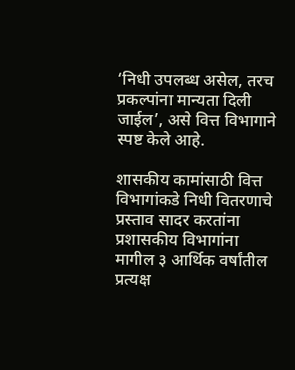‘निधी उपलब्ध असेल, तरच प्रकल्पांना मान्यता दिली जाईल’, असे वित्त विभागाने स्पष्ट केले आहे.

शासकीय कामांसाठी वित्त विभागांकडे निधी वितरणाचे प्रस्ताव सादर करतांना प्रशासकीय विभागांना मागील ३ आर्थिक वर्षांतील प्रत्यक्ष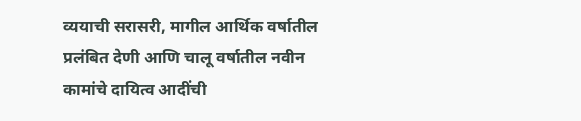व्ययाची सरासरी, मागील आर्थिक वर्षातील प्रलंबित देणी आणि चालू वर्षातील नवीन कामांचे दायित्व आदींची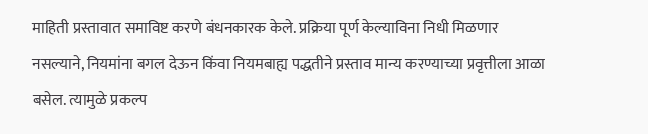माहिती प्रस्तावात समाविष्ट करणे बंधनकारक केले. प्रक्रिया पूर्ण केल्याविना निधी मिळणार नसल्याने, नियमांना बगल देऊन किंवा नियमबाह्य पद्धतीने प्रस्ताव मान्य करण्याच्या प्रवृत्तीला आळा बसेल. त्यामुळे प्रकल्प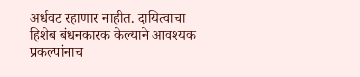अर्धवट रहाणार नाहीत. दायित्वाचा हिशेब बंधनकारक केल्याने आवश्यक प्रकल्पांनाच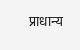प्राधान्य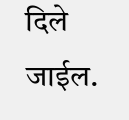दिले जाईल.